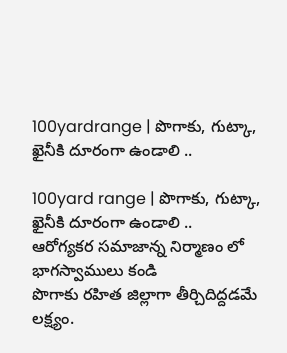100yardrange | పొగాకు, గుట్కా, ఖైనీకి దూరంగా ఉండాలి ..

100yard range | పొగాకు, గుట్కా, ఖైనీకి దూరంగా ఉండాలి ..
ఆరోగ్యకర సమాజాన్న నిర్మాణం లో భాగస్వాములు కండి
పొగాకు రహిత జిల్లాగా తీర్చిదిద్దడమే లక్ష్యం.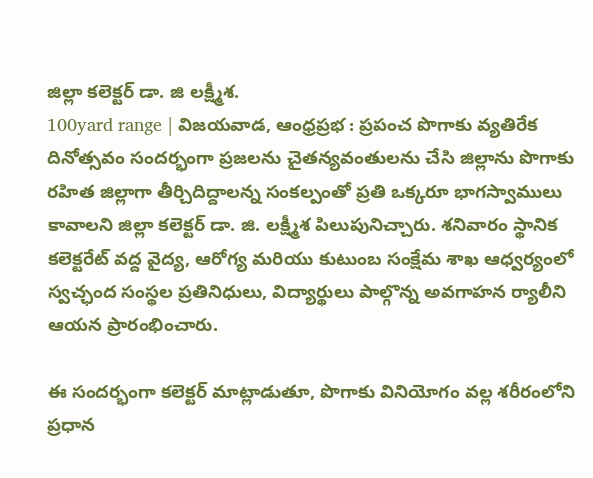జిల్లా కలెక్టర్ డా. జి లక్ష్మీశ.
100yard range | విజయవాడ, ఆంధ్రప్రభ : ప్రపంచ పొగాకు వ్యతిరేక దినోత్సవం సందర్భంగా ప్రజలను చైతన్యవంతులను చేసి జిల్లాను పొగాకు రహిత జిల్లాగా తీర్చిదిద్దాలన్న సంకల్పంతో ప్రతి ఒక్కరూ భాగస్వాములు కావాలని జిల్లా కలెక్టర్ డా. జి. లక్ష్మీశ పిలుపునిచ్చారు. శనివారం స్థానిక కలెక్టరేట్ వద్ద వైద్య, ఆరోగ్య మరియు కుటుంబ సంక్షేమ శాఖ ఆధ్వర్యంలో స్వచ్ఛంద సంస్థల ప్రతినిధులు, విద్యార్థులు పాల్గొన్న అవగాహన ర్యాలీని ఆయన ప్రారంభించారు.

ఈ సందర్భంగా కలెక్టర్ మాట్లాడుతూ, పొగాకు వినియోగం వల్ల శరీరంలోని ప్రధాన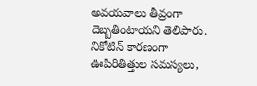అవయవాలు తీవ్రంగా దెబ్బతింటాయని తెలిపారు. నికోటిన్ కారణంగా ఊపిరితిత్తుల సమస్యలు,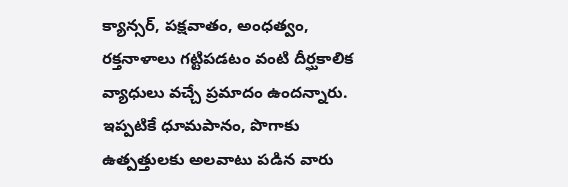క్యాన్సర్, పక్షవాతం, అంధత్వం, రక్తనాళాలు గట్టిపడటం వంటి దీర్ఘకాలిక వ్యాధులు వచ్చే ప్రమాదం ఉందన్నారు. ఇప్పటికే ధూమపానం, పొగాకు ఉత్పత్తులకు అలవాటు పడిన వారు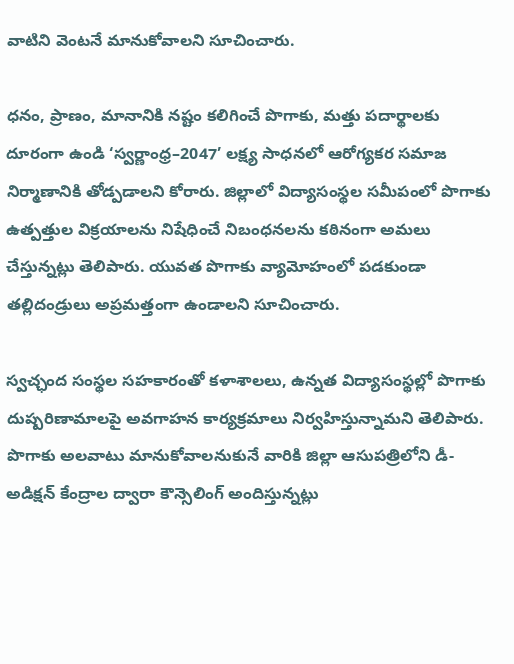వాటిని వెంటనే మానుకోవాలని సూచించారు.

ధనం, ప్రాణం, మానానికి నష్టం కలిగించే పొగాకు, మత్తు పదార్థాలకు దూరంగా ఉండి ‘స్వర్ణాంధ్ర–2047’ లక్ష్య సాధనలో ఆరోగ్యకర సమాజ నిర్మాణానికి తోడ్పడాలని కోరారు. జిల్లాలో విద్యాసంస్థల సమీపంలో పొగాకు ఉత్పత్తుల విక్రయాలను నిషేధించే నిబంధనలను కఠినంగా అమలు చేస్తున్నట్లు తెలిపారు. యువత పొగాకు వ్యామోహంలో పడకుండా తల్లిదండ్రులు అప్రమత్తంగా ఉండాలని సూచించారు.

స్వచ్ఛంద సంస్థల సహకారంతో కళాశాలలు, ఉన్నత విద్యాసంస్థల్లో పొగాకు దుష్పరిణామాలపై అవగాహన కార్యక్రమాలు నిర్వహిస్తున్నామని తెలిపారు. పొగాకు అలవాటు మానుకోవాలనుకునే వారికి జిల్లా ఆసుపత్రిలోని డీ-అడిక్షన్ కేంద్రాల ద్వారా కౌన్సెలింగ్ అందిస్తున్నట్లు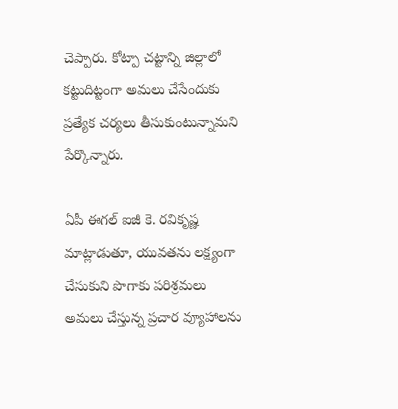చెప్పారు. కోట్పా చట్టాన్ని జిల్లాలో కట్టుదిట్టంగా అమలు చేసేందుకు ప్రత్యేక చర్యలు తీసుకుంటున్నామని పేర్కొన్నారు.

ఏపీ ఈగల్ ఐజీ కె. రవికృష్ణ మాట్లాడుతూ, యువతను లక్ష్యంగా చేసుకుని పొగాకు పరిశ్రమలు అమలు చేస్తున్న ప్రచార వ్యూహాలను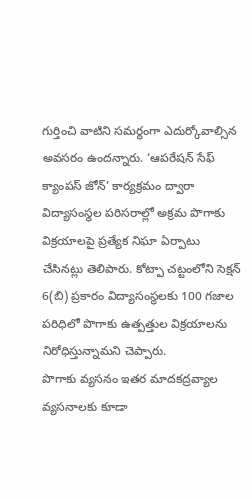గుర్తించి వాటిని సమర్థంగా ఎదుర్కోవాల్సిన అవసరం ఉందన్నారు. ‘ఆపరేషన్ సేఫ్ క్యాంపస్ జోన్’ కార్యక్రమం ద్వారా విద్యాసంస్థల పరిసరాల్లో అక్రమ పొగాకు విక్రయాలపై ప్రత్యేక నిఘా ఏర్పాటు చేసినట్లు తెలిపారు. కోట్పా చట్టంలోని సెక్షన్ 6(బి) ప్రకారం విద్యాసంస్థలకు 100 గజాల పరిధిలో పొగాకు ఉత్పత్తుల విక్రయాలను నిరోధిస్తున్నామని చెప్పారు.
పొగాకు వ్యసనం ఇతర మాదకద్రవ్యాల వ్యసనాలకు కూడా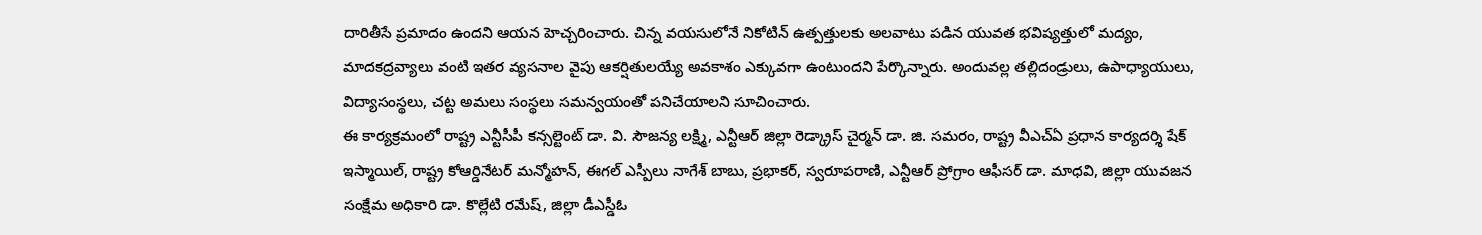దారితీసే ప్రమాదం ఉందని ఆయన హెచ్చరించారు. చిన్న వయసులోనే నికోటిన్ ఉత్పత్తులకు అలవాటు పడిన యువత భవిష్యత్తులో మద్యం, మాదకద్రవ్యాలు వంటి ఇతర వ్యసనాల వైపు ఆకర్షితులయ్యే అవకాశం ఎక్కువగా ఉంటుందని పేర్కొన్నారు. అందువల్ల తల్లిదండ్రులు, ఉపాధ్యాయులు, విద్యాసంస్థలు, చట్ట అమలు సంస్థలు సమన్వయంతో పనిచేయాలని సూచించారు.
ఈ కార్యక్రమంలో రాష్ట్ర ఎన్టీసీపీ కన్సల్టెంట్ డా. వి. సౌజన్య లక్ష్మి, ఎన్టీఆర్ జిల్లా రెడ్క్రాస్ చైర్మన్ డా. జి. సమరం, రాష్ట్ర వీఎచ్ఏ ప్రధాన కార్యదర్శి షేక్ ఇస్మాయిల్, రాష్ట్ర కోఆర్డినేటర్ మన్మోహన్, ఈగల్ ఎస్పీలు నాగేశ్ బాబు, ప్రభాకర్, స్వరూపరాణి, ఎన్టీఆర్ ప్రోగ్రాం ఆఫీసర్ డా. మాధవి, జిల్లా యువజన సంక్షేమ అధికారి డా. కొల్లేటి రమేష్, జిల్లా డీఎస్డీఓ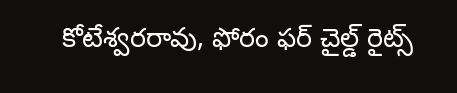కోటేశ్వరరావు, ఫోరం ఫర్ చైల్డ్ రైట్స్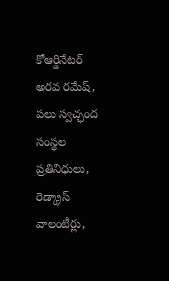కోఆర్డినేటర్ అరవ రమేష్, పలు స్వచ్ఛంద సంస్థల ప్రతినిధులు, రెడ్క్రాస్ వాలంటీర్లు,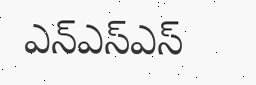ఎన్ఎస్ఎస్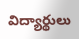విద్యార్థులు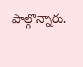పాల్గొన్నారు.